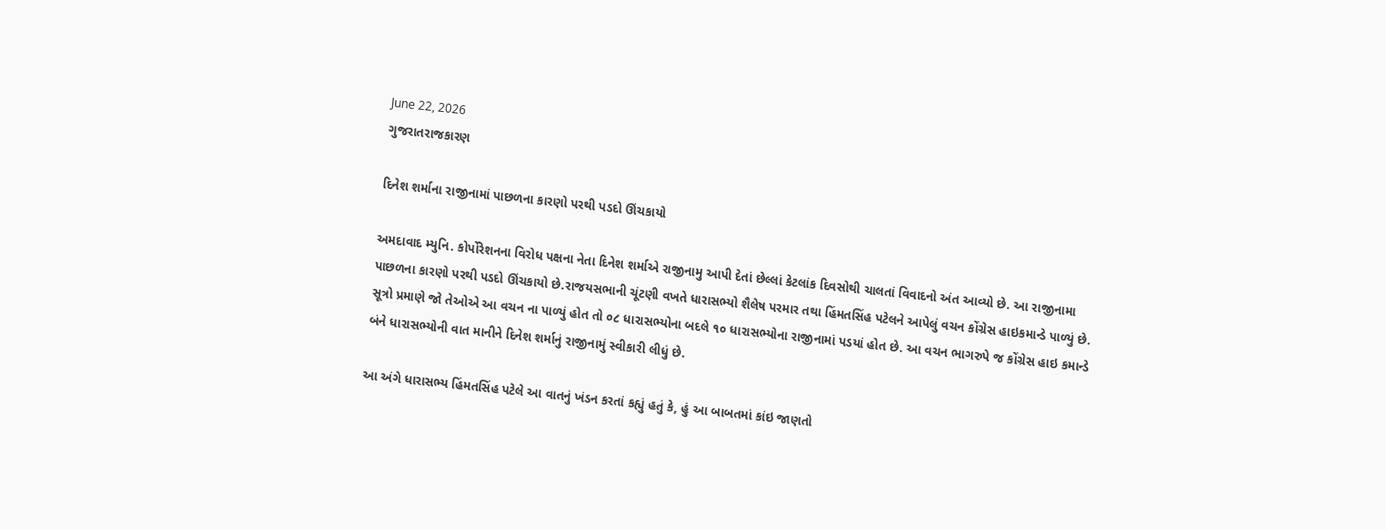June 22, 2026
ગુજરાતરાજકારણ

દિનેશ શર્માના રાજીનામાં પાછળના કારણો પરથી પડદો ઊંચકાયો

અમદાવાદ મ્યુનિ. કોર્પોરેશનના વિરોધ પક્ષના નેતા દિનેશ શર્માએ રાજીનામુ આપી દેતાં છેલ્લાં કેટલાંક દિવસોથી ચાલતાં વિવાદનો અંત આવ્યો છે. આ રાજીનામા પાછળના કારણો પરથી પડદો ઊંચકાયો છે.રાજયસભાની ચૂંટણી વખતે ધારાસભ્યો શૈલેષ પરમાર તથા હિંમતસિંહ પટેલને આપેલું વચન કોંગ્રેસ હાઇકમાન્ડે પાળ્યું છે. સૂત્રો પ્રમાણે જો તેઓએ આ વચન ના પાળ્યું હોત તો ૦૮ ધારાસભ્યોના બદલે ૧૦ ધારાસભ્યોના રાજીનામાં પડયાં હોત છે. આ વચન ભાગરુપે જ કોંગ્રેસ હાઇ કમાન્ડે બંને ધારાસભ્યોની વાત માનીને દિનેશ શર્માનું રાજીનામું સ્વીકારી લીધું છે.

આ અંગે ધારાસભ્ય હિંમતસિંહ પટેલે આ વાતનું ખંડન કરતાં કહ્યું હતું કે, હું આ બાબતમાં કાંઇ જાણતો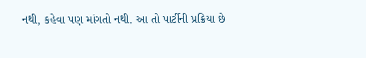નથી, કહેવા પણ માંગતો નથી. આ તો પાર્ટીની પ્રક્રિયા છે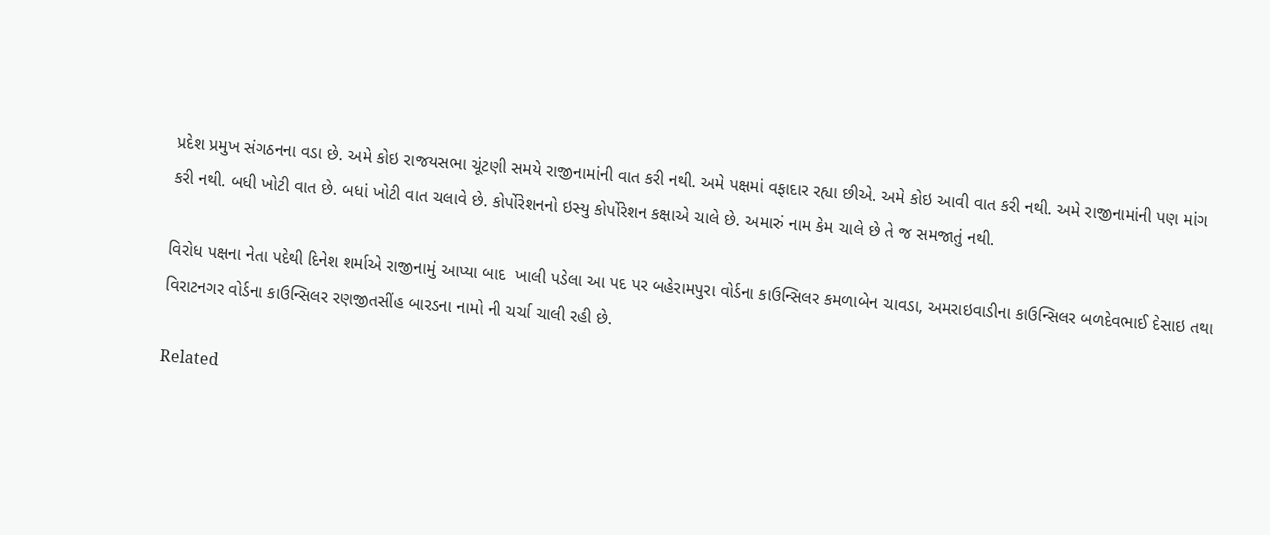પ્રદેશ પ્રમુખ સંગઠનના વડા છે. અમે કોઇ રાજયસભા ચૂંટણી સમયે રાજીનામાંની વાત કરી નથી. અમે પક્ષમાં વફાદાર રહ્યા છીએ. અમે કોઇ આવી વાત કરી નથી. અમે રાજીનામાંની પણ માંગ કરી નથી. બધી ખોટી વાત છે. બધાં ખોટી વાત ચલાવે છે. કોર્પોરેશનનો ઇસ્યુ કોર્પોરેશન કક્ષાએ ચાલે છે. અમારું નામ કેમ ચાલે છે તે જ સમજાતું નથી.

વિરોધ પક્ષના નેતા પદેથી દિનેશ શર્માએ રાજીનામું આપ્યા બાદ  ખાલી પડેલા આ પદ પર બહેરામપુરા વોર્ડના કાઉન્સિલર કમળાબેન ચાવડા, અમરાઇવાડીના કાઉન્સિલર બળદેવભાઈ દેસાઇ તથા વિરાટનગર વોર્ડના કાઉન્સિલર રણજીતસીંહ બારડના નામો ની ચર્ચા ચાલી રહી છે.

Related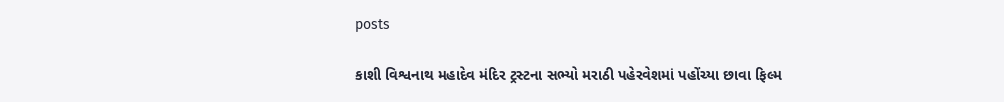posts

કાશી વિશ્વનાથ મહાદેવ મંદિર ટ્રસ્ટના સભ્યો મરાઠી પહેરવેશમાં પહોંચ્યા છાવા ફિલ્મ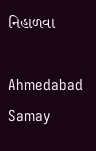નિહાળવા

Ahmedabad Samay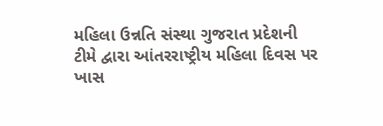મહિલા ઉન્નતિ સંસ્થા ગુજરાત પ્રદેશની ટીમે દ્વારા આંતરરાષ્ટ્રીય મહિલા દિવસ પર ખાસ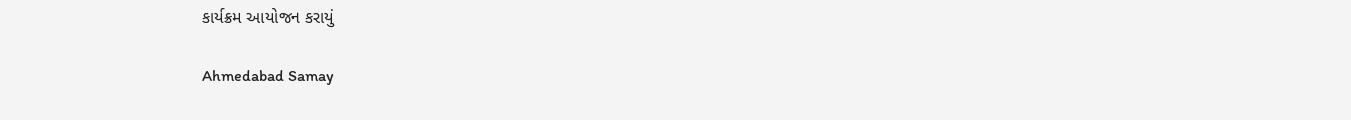કાર્યક્રમ આયોજન કરાયું

Ahmedabad Samay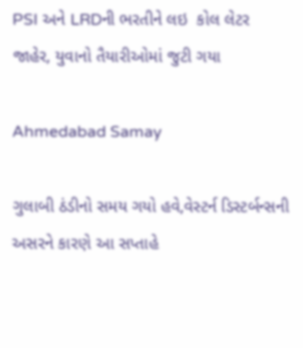PSI અને LRDની ભરતીને લઇ  કોલ લેટર જાહેર, યુવાનો તૈયારીઓમાં જુટી ગયા

Ahmedabad Samay

ગુલાબી ઠંડીનો સમય ગયો હવે,વેસ્‍ટર્ન ડિસ્‍ટર્બન્‍સની અસરને કારણે આ સપ્તાહે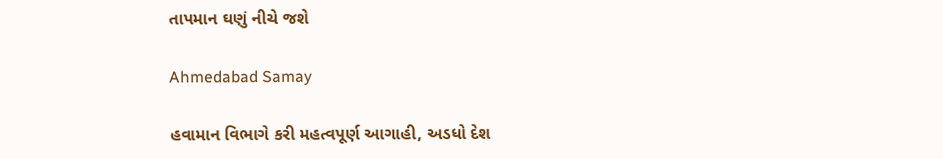તાપમાન ઘણું નીચે જશે

Ahmedabad Samay

હવામાન વિભાગે કરી મહત્વપૂર્ણ આગાહી, અડધો દેશ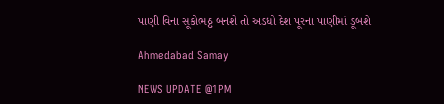પાણી વિના સૂકોભઠ્ઠ બનશે તો અડધો દેશ પૂરના પાણીમાં ડૂબશે

Ahmedabad Samay

NEWS UPDATE @1PM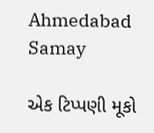Ahmedabad Samay

એક ટિપ્પણી મૂકો